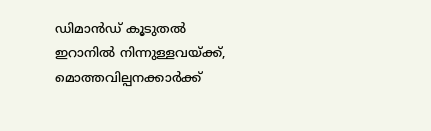ഡിമാൻഡ് കൂടുതൽ ഇറാനിൽ നിന്നുള്ളവയ്ക്ക്, മൊത്തവില്പനക്കാർക്ക്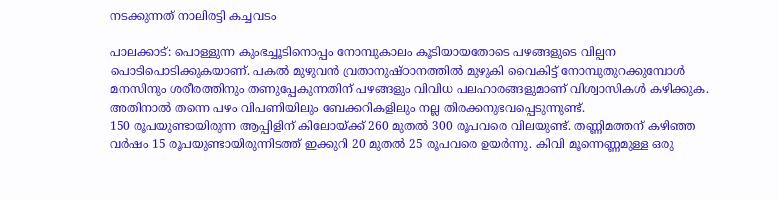നടക്കുന്നത് നാലിരട്ടി കച്ചവടം

പാലക്കാട്: പൊള്ളുന്ന കുംഭച്ചൂടിനൊപ്പം നോമ്പുകാലം കൂടിയായതോടെ പഴങ്ങളുടെ വില്പന പൊടിപൊടിക്കുകയാണ്. പകൽ മുഴുവൻ വ്രതാനുഷ്ഠാനത്തിൽ മുഴുകി വൈകിട്ട് നോമ്പുതുറക്കുമ്പോൾ മനസിനും ശരീരത്തിനും തണുപ്പേകുന്നതിന് പഴങ്ങളും വിവിധ പലഹാരങ്ങളുമാണ് വിശ്വാസികൾ കഴിക്കുക. അതിനാൽ തന്നെ പഴം വിപണിയിലും ബേക്കറികളിലും നല്ല തിരക്കനുഭവപ്പെടുന്നുണ്ട്.
150 രൂപയുണ്ടായിരുന്ന ആപ്പിളിന് കിലോയ്ക്ക് 260 മുതൽ 300 രൂപവരെ വിലയുണ്ട്. തണ്ണിമത്തന് കഴിഞ്ഞ വർഷം 15 രൂപയുണ്ടായിരുന്നിടത്ത് ഇക്കുറി 20 മുതൽ 25 രൂപവരെ ഉയർന്നു. കിവി മൂന്നെണ്ണമുള്ള ഒരു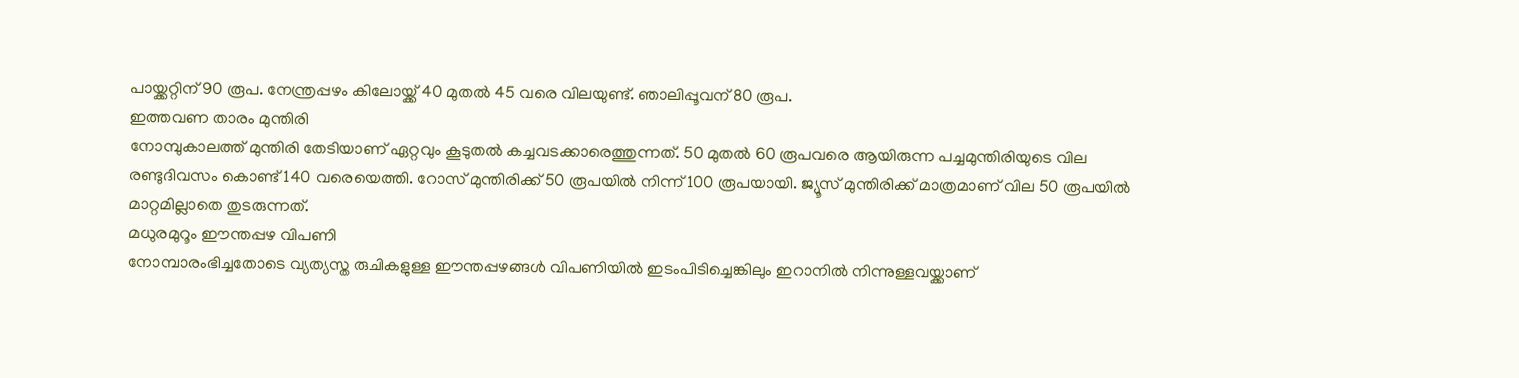പായ്ക്കറ്റിന് 90 രൂപ. നേന്ത്രപ്പഴം കിലോയ്ക്ക് 40 മുതൽ 45 വരെ വിലയുണ്ട്. ഞാലിപ്പൂവന് 80 രൂപ.
ഇത്തവണ താരം മുന്തിരി
നോമ്പുകാലത്ത് മുന്തിരി തേടിയാണ് ഏറ്റവും കൂടുതൽ കച്ചവടക്കാരെത്തുന്നത്. 50 മുതൽ 60 രൂപവരെ ആയിരുന്ന പച്ചമുന്തിരിയുടെ വില രണ്ടുദിവസം കൊണ്ട് 140 വരെയെത്തി. റോസ് മുന്തിരിക്ക് 50 രൂപയിൽ നിന്ന് 100 രൂപയായി. ജ്യൂസ് മുന്തിരിക്ക് മാത്രമാണ് വില 50 രൂപയിൽ മാറ്റമില്ലാതെ തുടരുന്നത്.
മധുരമുറൂം ഈന്തപ്പഴ വിപണി
നോമ്പാരംഭിച്ചതോടെ വ്യത്യസ്ത രുചികളുള്ള ഈന്തപ്പഴങ്ങൾ വിപണിയിൽ ഇടംപിടിച്ചെങ്കിലും ഇറാനിൽ നിന്നുള്ളവയ്ക്കാണ്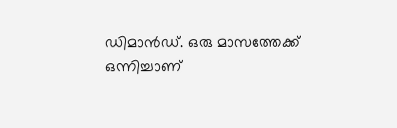ഡിമാൻഡ്. ഒരു മാസത്തേക്ക് ഒന്നിച്ചാണ്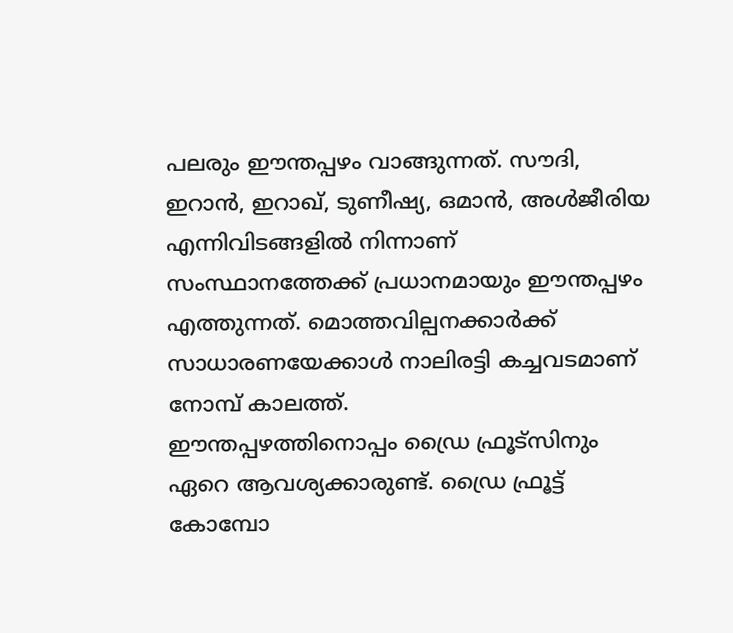പലരും ഈന്തപ്പഴം വാങ്ങുന്നത്. സൗദി, ഇറാൻ, ഇറാഖ്, ടുണീഷ്യ, ഒമാൻ, അൾജീരിയ എന്നിവിടങ്ങളിൽ നിന്നാണ് സംസ്ഥാനത്തേക്ക് പ്രധാനമായും ഈന്തപ്പഴം എത്തുന്നത്. മൊത്തവില്പനക്കാർക്ക് സാധാരണയേക്കാൾ നാലിരട്ടി കച്ചവടമാണ് നോമ്പ് കാലത്ത്.
ഈന്തപ്പഴത്തിനൊപ്പം ഡ്രൈ ഫ്രൂട്സിനും ഏറെ ആവശ്യക്കാരുണ്ട്. ഡ്രൈ ഫ്രൂട്ട് കോമ്പോ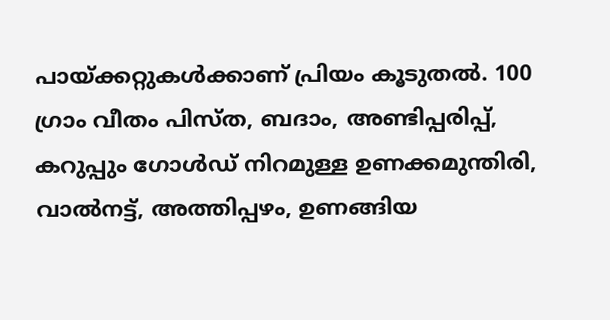പായ്ക്കറ്റുകൾക്കാണ് പ്രിയം കൂടുതൽ. 100 ഗ്രാം വീതം പിസ്ത, ബദാം, അണ്ടിപ്പരിപ്പ്, കറുപ്പും ഗോൾഡ് നിറമുള്ള ഉണക്കമുന്തിരി, വാൽനട്ട്, അത്തിപ്പഴം, ഉണങ്ങിയ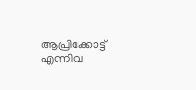ആപ്രിക്കോട്ട് എന്നിവ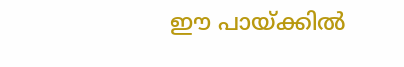ഈ പായ്ക്കിൽ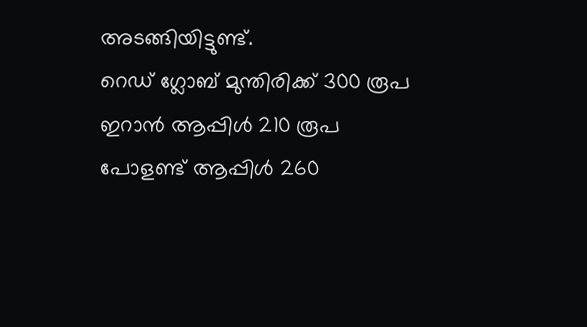അടങ്ങിയിട്ടുണ്ട്.
റെഡ് ഗ്ലോബ് മുന്തിരിക്ക് 300 രൂപ
ഇറാൻ ആപ്പിൾ 210 രൂപ
പോളണ്ട് ആപ്പിൾ 260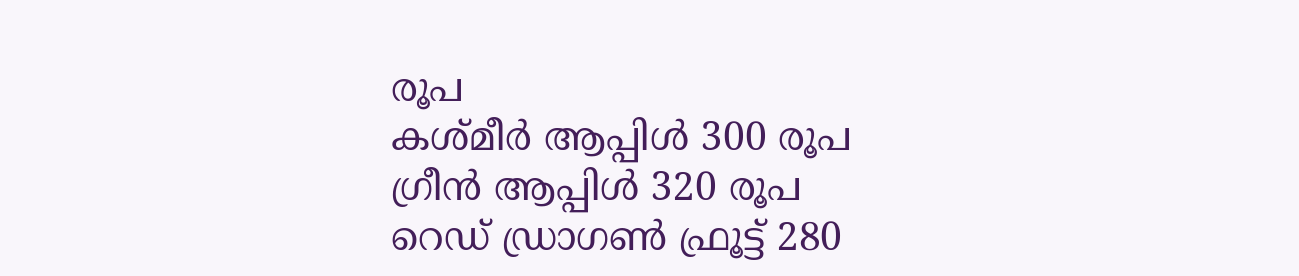രൂപ
കശ്മീർ ആപ്പിൾ 300 രൂപ
ഗ്രീൻ ആപ്പിൾ 320 രൂപ
റെഡ് ഡ്രാഗൺ ഫ്രൂട്ട് 280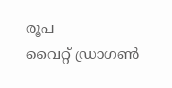രൂപ
വൈറ്റ് ഡ്രാഗൺ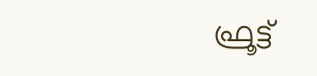ഫ്രൂട്ട്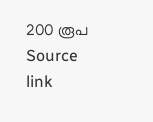200 രൂപ
Source link